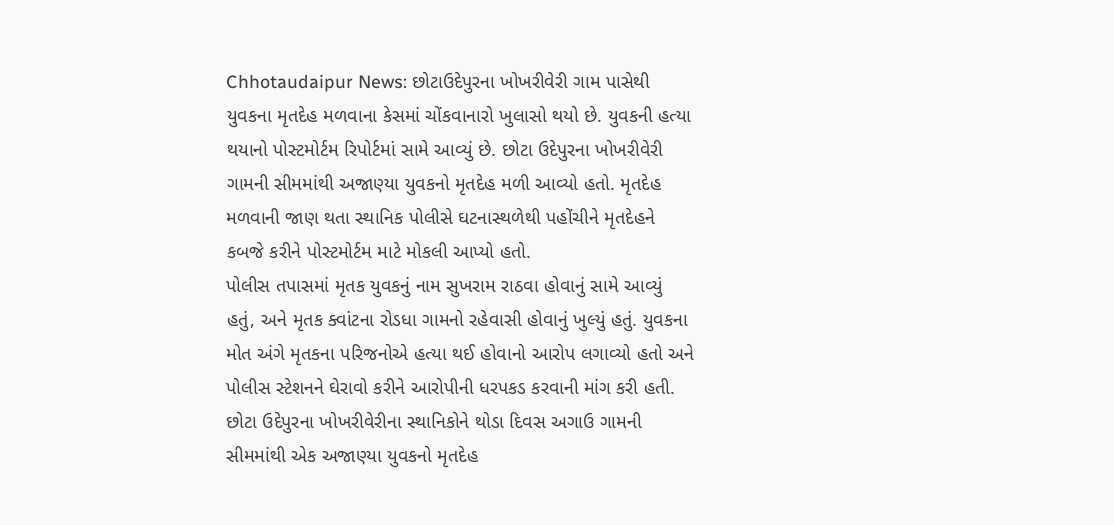Chhotaudaipur News: છોટાઉદેપુરના ખોખરીવેરી ગામ પાસેથી યુવકના મૃતદેહ મળવાના કેસમાં ચોંકવાનારો ખુલાસો થયો છે. યુવકની હત્યા થયાનો પોસ્ટમોર્ટમ રિપોર્ટમાં સામે આવ્યું છે. છોટા ઉદેપુરના ખોખરીવેરી ગામની સીમમાંથી અજાણ્યા યુવકનો મૃતદેહ મળી આવ્યો હતો. મૃતદેહ મળવાની જાણ થતા સ્થાનિક પોલીસે ઘટનાસ્થળેથી પહોંચીને મૃતદેહને કબજે કરીને પોસ્ટમોર્ટમ માટે મોકલી આપ્યો હતો.
પોલીસ તપાસમાં મૃતક યુવકનું નામ સુખરામ રાઠવા હોવાનું સામે આવ્યું હતું, અને મૃતક ક્વાંટના રોડધા ગામનો રહેવાસી હોવાનું ખુલ્યું હતું. યુવકના મોત અંગે મૃતકના પરિજનોએ હત્યા થઈ હોવાનો આરોપ લગાવ્યો હતો અને પોલીસ સ્ટેશનને ઘેરાવો કરીને આરોપીની ધરપકડ કરવાની માંગ કરી હતી.
છોટા ઉદેપુરના ખોખરીવેરીના સ્થાનિકોને થોડા દિવસ અગાઉ ગામની સીમમાંથી એક અજાણ્યા યુવકનો મૃતદેહ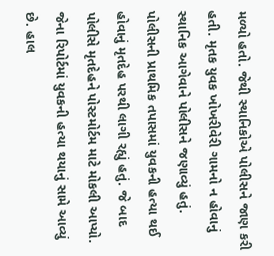મળ્યો હતો. જેથી સ્થાનિકોએ પોલીસને જાણ કરી હતી. મૃતક યુવક ખોખરીવેરી ગામનો ન હોવાનું સ્થાનિક આગેવાને પોલીસને જણાવ્યું હતું.
પોલીસની પ્રાથમિક તપાસમાં યુવકની હત્યા થઈ હોવાનું મૃતદેહ પરથી લાગી રહ્યું હતું. જે બાદ પોલીસે મૃતદેહને પોસ્ટમોર્ટમ માટે મોકલી આપ્યો. જેના રિપોર્ટમાં યુવકની હત્યા થયાનું સામે આવ્યું છે. હાલ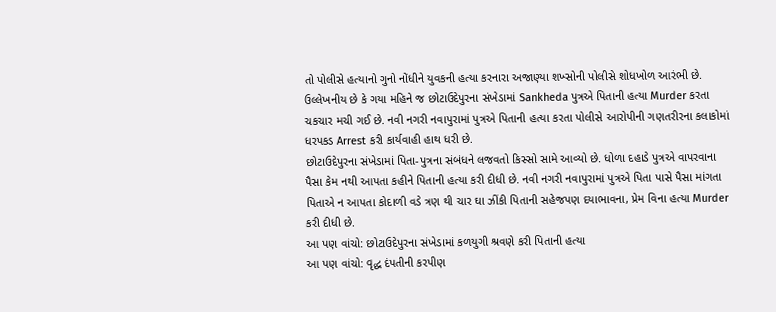તો પોલીસે હત્યાનો ગુનો નોંધીને યુવકની હત્યા કરનારા અજાણ્યા શખ્સોની પોલીસે શોધખોળ આરંભી છે.
ઉલ્લેખનીય છે કે ગયા મહિને જ છોટાઉદેપુરના સંખેડામાં Sankheda પુત્રએ પિતાની હત્યા Murder કરતા ચકચાર મચી ગઈ છે. નવી નગરી નવાપુરામાં પુત્રએ પિતાની હત્યા કરતા પોલીસે આરોપીની ગણતરીરના કલાકોમાં ધરપકડ Arrest કરી કાર્યવાહી હાથ ધરી છે.
છોટાઉદેપુરના સંખેડામાં પિતા-પુત્રના સંબંધને લજવતો કિસ્સો સામે આવ્યો છે. ધોળા દહાડે પુત્રએ વાપરવાના પૈસા કેમ નથી આપતા કહીને પિતાની હત્યા કરી દીધી છે. નવી નગરી નવાપુરામાં પુત્રએ પિતા પાસે પૈસા માંગતા પિતાએ ન આપતા કોદાળી વડે ત્રણ થી ચાર ઘા ઝીંકી પિતાની સહેજપણ દયાભાવના, પ્રેમ વિના હત્યા Murder કરી દીધી છે.
આ પણ વાંચો: છોટાઉદેપુરના સંખેડામાં કળયુગી શ્રવણે કરી પિતાની હત્યા
આ પણ વાંચો: વૃદ્ધ દંપતીની કરપીણ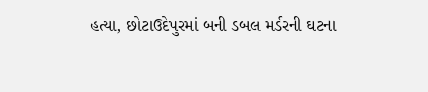હત્યા, છોટાઉદેપુરમાં બની ડબલ મર્ડરની ઘટના